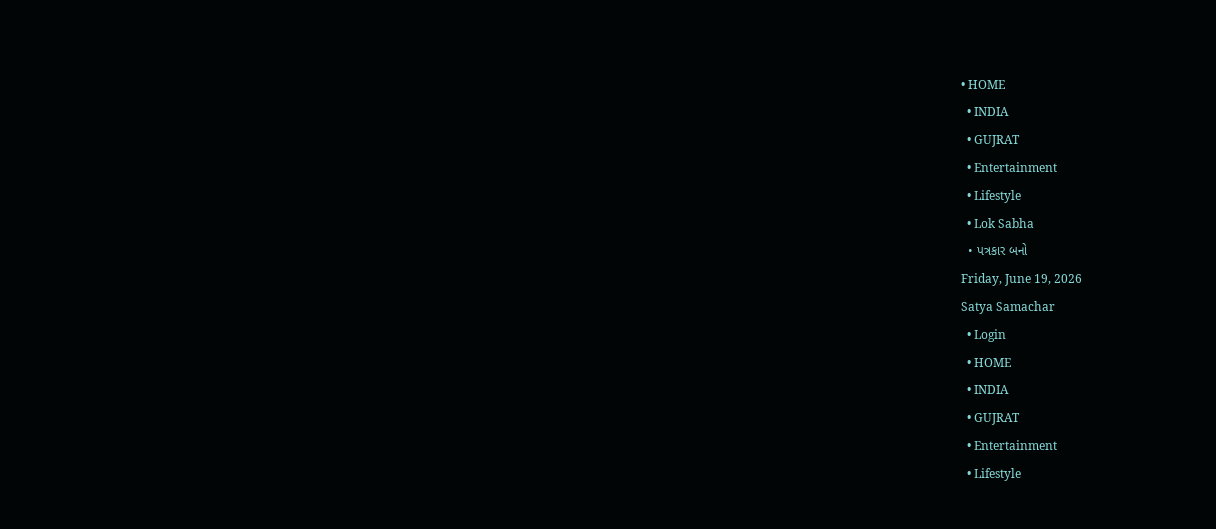• HOME
  • INDIA
  • GUJRAT
  • Entertainment
  • Lifestyle
  • Lok Sabha
  • પત્રકાર બનો
Friday, June 19, 2026
Satya Samachar
  • Login
  • HOME
  • INDIA
  • GUJRAT
  • Entertainment
  • Lifestyle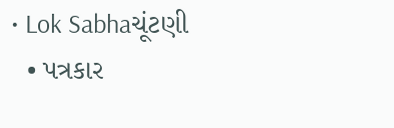• Lok Sabhaચૂંટણી
  • પત્રકાર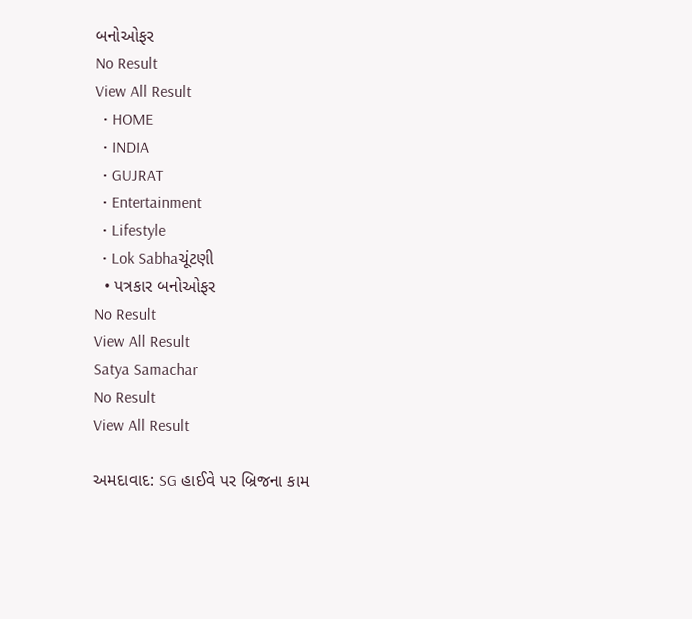બનોઓફર
No Result
View All Result
  • HOME
  • INDIA
  • GUJRAT
  • Entertainment
  • Lifestyle
  • Lok Sabhaચૂંટણી
  • પત્રકાર બનોઓફર
No Result
View All Result
Satya Samachar
No Result
View All Result

અમદાવાદ: SG હાઈવે પર બ્રિજના કામ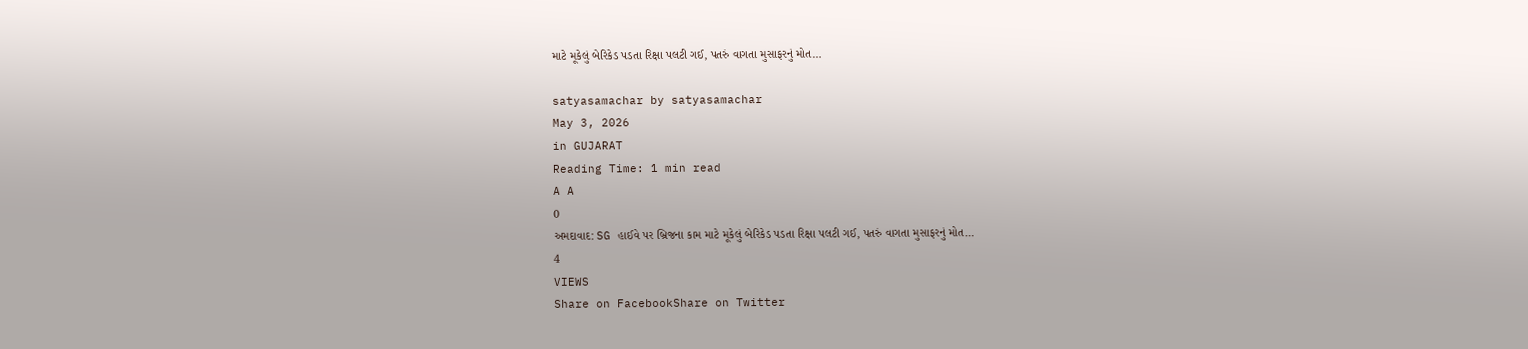માટે મૂકેલું બેરિકેડ પડતા રિક્ષા પલટી ગઈ, પતરું વાગતા મુસાફરનું મોત…

satyasamachar by satyasamachar
May 3, 2026
in GUJARAT
Reading Time: 1 min read
A A
0
અમદાવાદ: SG હાઈવે પર બ્રિજના કામ માટે મૂકેલું બેરિકેડ પડતા રિક્ષા પલટી ગઈ, પતરું વાગતા મુસાફરનું મોત…
4
VIEWS
Share on FacebookShare on Twitter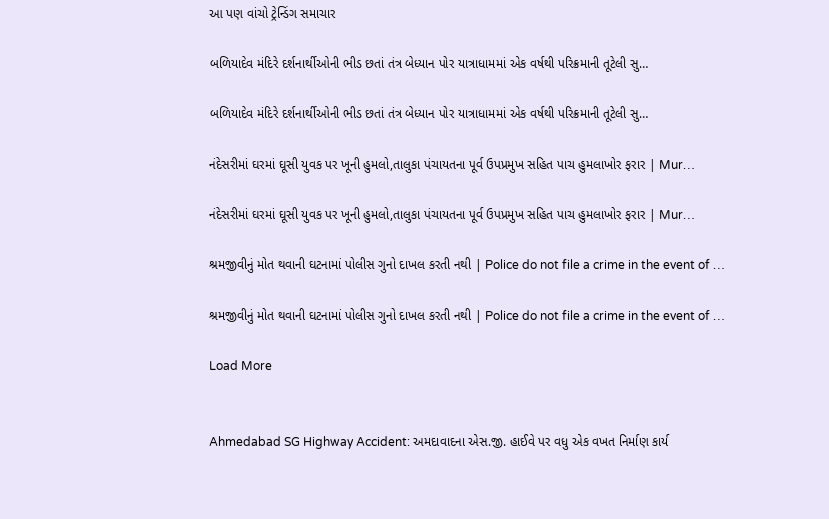આ પણ વાંચો ટ્રેન્ડિંગ સમાચાર

બળિયાદેવ મંદિરે દર્શનાર્થીઓની ભીડ છતાં તંત્ર બેધ્યાન પોર યાત્રાધામમાં એક વર્ષથી પરિક્રમાની તૂટેલી સુ…

બળિયાદેવ મંદિરે દર્શનાર્થીઓની ભીડ છતાં તંત્ર બેધ્યાન પોર યાત્રાધામમાં એક વર્ષથી પરિક્રમાની તૂટેલી સુ…

નંદેસરીમાં ઘરમાં ઘૂસી યુવક પર ખૂની હુમલો,તાલુકા પંચાયતના પૂર્વ ઉપપ્રમુખ સહિત પાચ હુમલાખોર ફરાર | Mur…

નંદેસરીમાં ઘરમાં ઘૂસી યુવક પર ખૂની હુમલો,તાલુકા પંચાયતના પૂર્વ ઉપપ્રમુખ સહિત પાચ હુમલાખોર ફરાર | Mur…

શ્રમજીવીનું મોત થવાની ઘટનામાં પોલીસ ગુનો દાખલ કરતી નથી | Police do not file a crime in the event of …

શ્રમજીવીનું મોત થવાની ઘટનામાં પોલીસ ગુનો દાખલ કરતી નથી | Police do not file a crime in the event of …

Load More


Ahmedabad SG Highway Accident: અમદાવાદના એસ.જી. હાઈવે પર વધુ એક વખત નિર્માણ કાર્ય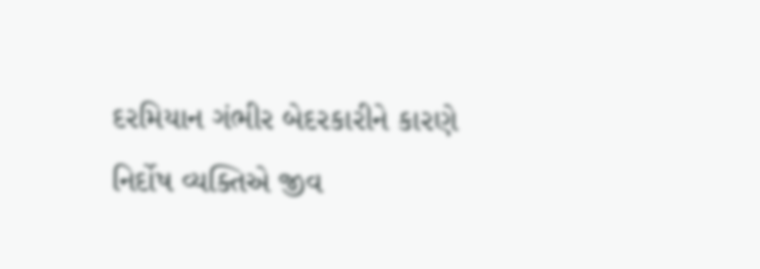દરમિયાન ગંભીર બેદરકારીને કારણે નિર્દોષ વ્યક્તિએ જીવ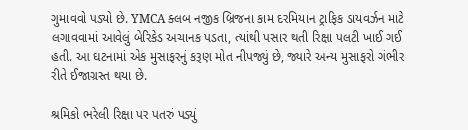ગુમાવવો પડ્યો છે. YMCA ક્લબ નજીક બ્રિજના કામ દરમિયાન ટ્રાફિક ડાયવર્ઝન માટે લગાવવામાં આવેલું બેરિકેડ અચાનક પડતા, ત્યાંથી પસાર થતી રિક્ષા પલટી ખાઈ ગઈ હતી. આ ઘટનામાં એક મુસાફરનું કરૂણ મોત નીપજ્યું છે, જ્યારે અન્ય મુસાફરો ગંભીર રીતે ઈજાગ્રસ્ત થયા છે.

શ્રમિકો ભરેલી રિક્ષા પર પતરું પડ્યું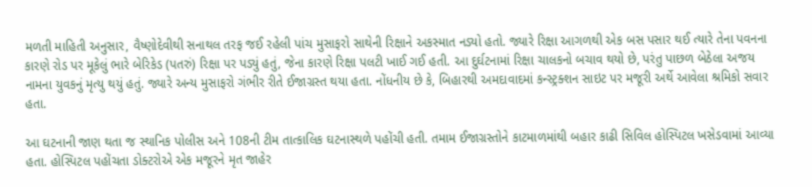મળતી માહિતી અનુસાર, વૈષ્ણોદેવીથી સનાથલ તરફ જઈ રહેલી પાંચ મુસાફરો સાથેની રિક્ષાને અકસ્માત નડ્યો હતો. જ્યારે રિક્ષા આગળથી એક બસ પસાર થઈ ત્યારે તેના પવનના કારણે રોડ પર મૂકેલું ભારે બેરિકેડ (પતરું) રિક્ષા પર પડ્યું હતું, જેના કારણે રિક્ષા પલટી ખાઈ ગઈ હતી. આ દુર્ઘટનામાં રિક્ષા ચાલકનો બચાવ થયો છે, પરંતુ પાછળ બેઠેલા અજય નામના યુવકનું મૃત્યુ થયું હતું. જ્યારે અન્ય મુસાફરો ગંભીર રીતે ઈજાગ્રસ્ત થયા હતા. નોંધનીય છે કે, બિહારથી અમદાવાદમાં કન્સ્ટ્રક્શન સાઇટ પર મજૂરી અર્થે આવેલા શ્રમિકો સવાર હતા.

આ ઘટનાની જાણ થતા જ સ્થાનિક પોલીસ અને 108ની ટીમ તાત્કાલિક ઘટનાસ્થળે પહોંચી હતી. તમામ ઈજાગ્રસ્તોને કાટમાળમાંથી બહાર કાઢી સિવિલ હોસ્પિટલ ખસેડવામાં આવ્યા હતા. હોસ્પિટલ પહોંચતા ડોક્ટરોએ એક મજૂરને મૃત જાહેર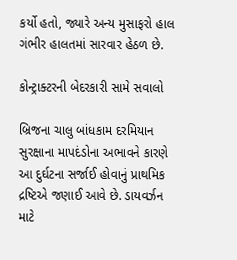કર્યો હતો, જ્યારે અન્ય મુસાફરો હાલ ગંભીર હાલતમાં સારવાર હેઠળ છે.

કોન્ટ્રાક્ટરની બેદરકારી સામે સવાલો

બ્રિજના ચાલુ બાંધકામ દરમિયાન સુરક્ષાના માપદંડોના અભાવને કારણે આ દુર્ઘટના સર્જાઈ હોવાનું પ્રાથમિક દ્રષ્ટિએ જણાઈ આવે છે. ડાયવર્ઝન માટે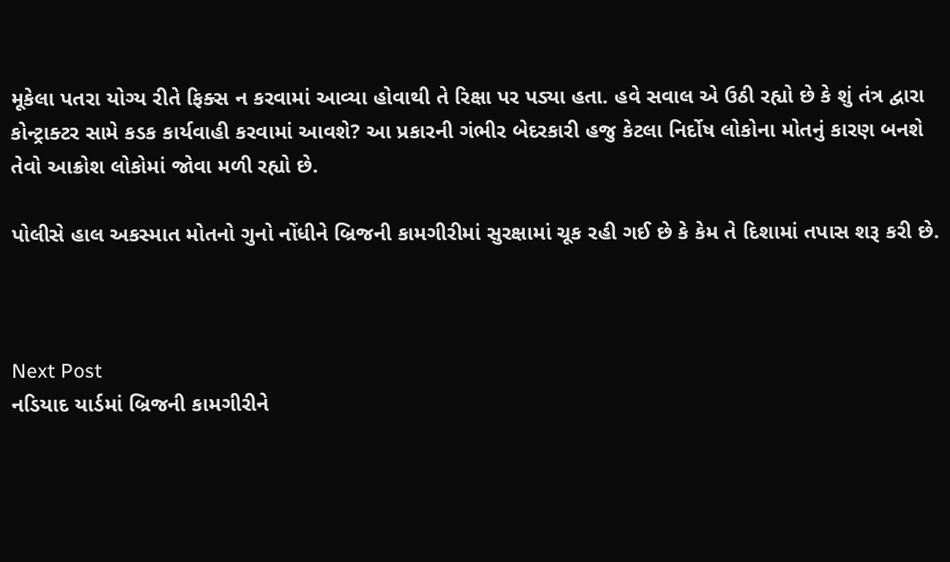મૂકેલા પતરા યોગ્ય રીતે ફિક્સ ન કરવામાં આવ્યા હોવાથી તે રિક્ષા પર પડ્યા હતા. હવે સવાલ એ ઉઠી રહ્યો છે કે શું તંત્ર દ્વારા કોન્ટ્રાક્ટર સામે કડક કાર્યવાહી કરવામાં આવશે? આ પ્રકારની ગંભીર બેદરકારી હજુ કેટલા નિર્દોષ લોકોના મોતનું કારણ બનશે તેવો આક્રોશ લોકોમાં જોવા મળી રહ્યો છે.

પોલીસે હાલ અકસ્માત મોતનો ગુનો નોંધીને બ્રિજની કામગીરીમાં સુરક્ષામાં ચૂક રહી ગઈ છે કે કેમ તે દિશામાં તપાસ શરૂ કરી છે.



Next Post
નડિયાદ યાર્ડમાં બ્રિજની કામગીરીને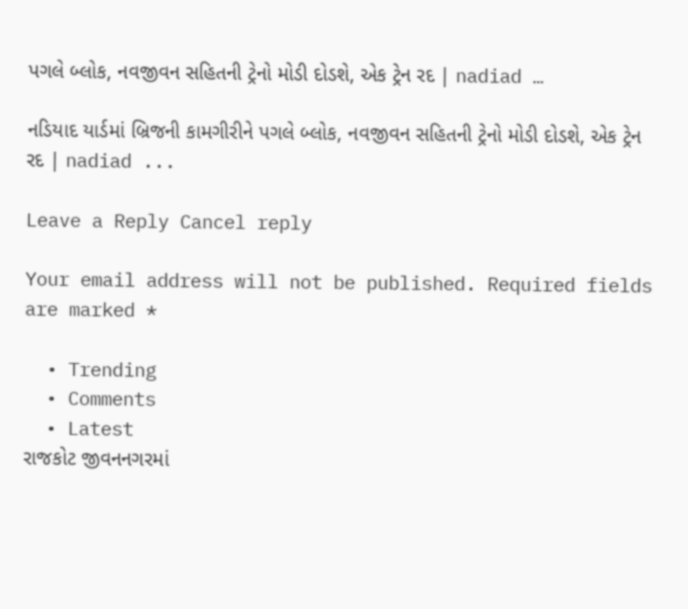પગલે બ્લોક, નવજીવન સહિતની ટ્રેનો મોડી દોડશે, એક ટ્રેન રદ | nadiad …

નડિયાદ યાર્ડમાં બ્રિજની કામગીરીને પગલે બ્લોક, નવજીવન સહિતની ટ્રેનો મોડી દોડશે, એક ટ્રેન રદ | nadiad ...

Leave a Reply Cancel reply

Your email address will not be published. Required fields are marked *

  • Trending
  • Comments
  • Latest
રાજકોટ જીવનનગરમાં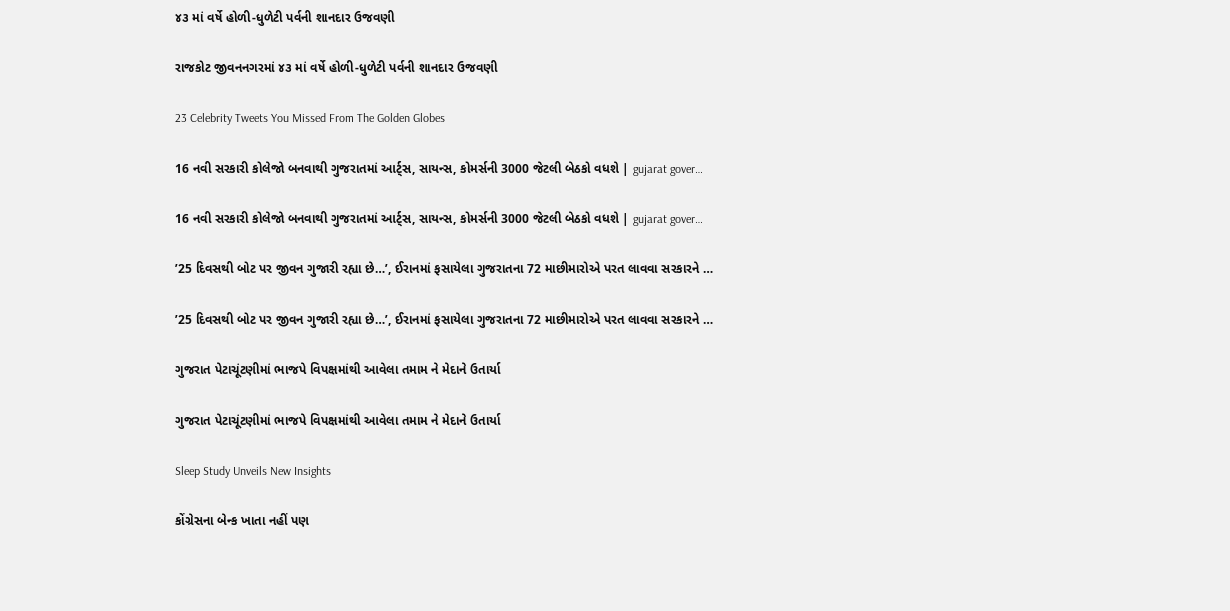૪૩ માં વર્ષે હોળી-ધુળેટી પર્વની શાનદાર ઉજવણી

રાજકોટ જીવનનગરમાં ૪૩ માં વર્ષે હોળી-ધુળેટી પર્વની શાનદાર ઉજવણી

23 Celebrity Tweets You Missed From The Golden Globes

16 નવી સરકારી કોલેજો બનવાથી ગુજરાતમાં આર્ટ્સ, સાયન્સ, કોમર્સની 3000 જેટલી બેઠકો વધશે | gujarat gover…

16 નવી સરકારી કોલેજો બનવાથી ગુજરાતમાં આર્ટ્સ, સાયન્સ, કોમર્સની 3000 જેટલી બેઠકો વધશે | gujarat gover…

’25 દિવસથી બોટ પર જીવન ગુજારી રહ્યા છે…’, ઈરાનમાં ફસાયેલા ગુજરાતના 72 માછીમારોએ પરત લાવવા સરકારને …

’25 દિવસથી બોટ પર જીવન ગુજારી રહ્યા છે…’, ઈરાનમાં ફસાયેલા ગુજરાતના 72 માછીમારોએ પરત લાવવા સરકારને …

ગુજરાત પેટાચૂંટણીમાં ભાજપે વિપક્ષમાંથી આવેલા તમામ ને મેદાને ઉતાર્યા

ગુજરાત પેટાચૂંટણીમાં ભાજપે વિપક્ષમાંથી આવેલા તમામ ને મેદાને ઉતાર્યા

Sleep Study Unveils New Insights

કોંગ્રેસના બેન્ક ખાતા નહીં પણ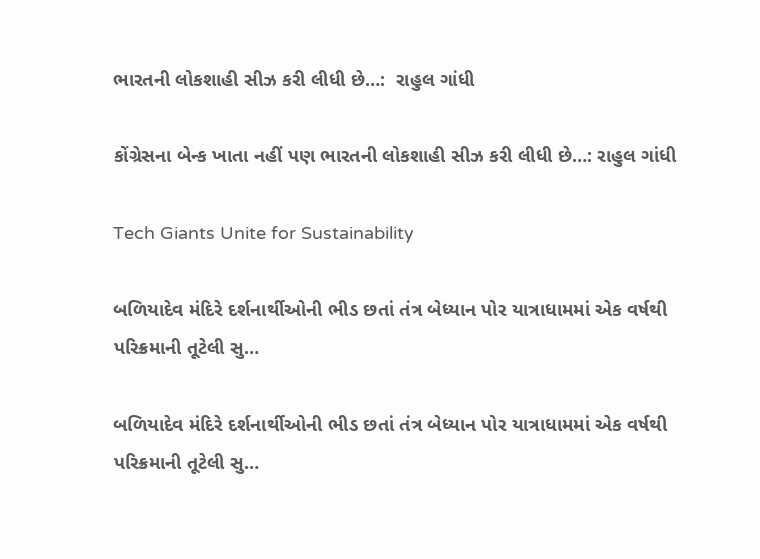ભારતની લોકશાહી સીઝ કરી લીધી છે…:  રાહુલ ગાંધી

કોંગ્રેસના બેન્ક ખાતા નહીં પણ ભારતની લોકશાહી સીઝ કરી લીધી છે…: રાહુલ ગાંધી

Tech Giants Unite for Sustainability

બળિયાદેવ મંદિરે દર્શનાર્થીઓની ભીડ છતાં તંત્ર બેધ્યાન પોર યાત્રાધામમાં એક વર્ષથી પરિક્રમાની તૂટેલી સુ…

બળિયાદેવ મંદિરે દર્શનાર્થીઓની ભીડ છતાં તંત્ર બેધ્યાન પોર યાત્રાધામમાં એક વર્ષથી પરિક્રમાની તૂટેલી સુ…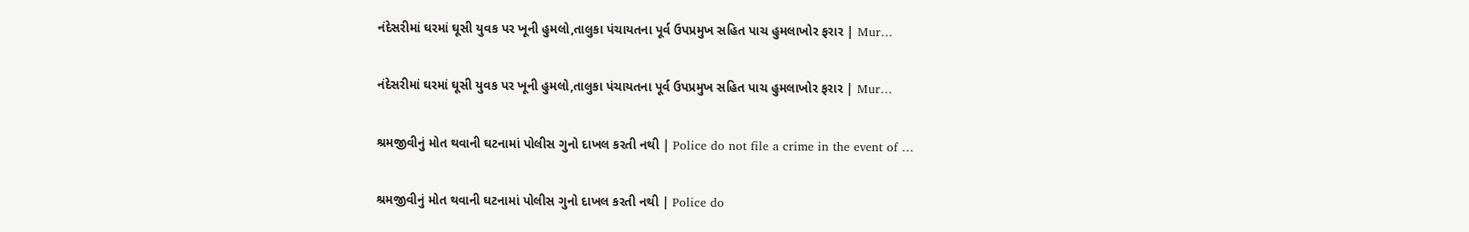નંદેસરીમાં ઘરમાં ઘૂસી યુવક પર ખૂની હુમલો,તાલુકા પંચાયતના પૂર્વ ઉપપ્રમુખ સહિત પાચ હુમલાખોર ફરાર | Mur…

નંદેસરીમાં ઘરમાં ઘૂસી યુવક પર ખૂની હુમલો,તાલુકા પંચાયતના પૂર્વ ઉપપ્રમુખ સહિત પાચ હુમલાખોર ફરાર | Mur…

શ્રમજીવીનું મોત થવાની ઘટનામાં પોલીસ ગુનો દાખલ કરતી નથી | Police do not file a crime in the event of …

શ્રમજીવીનું મોત થવાની ઘટનામાં પોલીસ ગુનો દાખલ કરતી નથી | Police do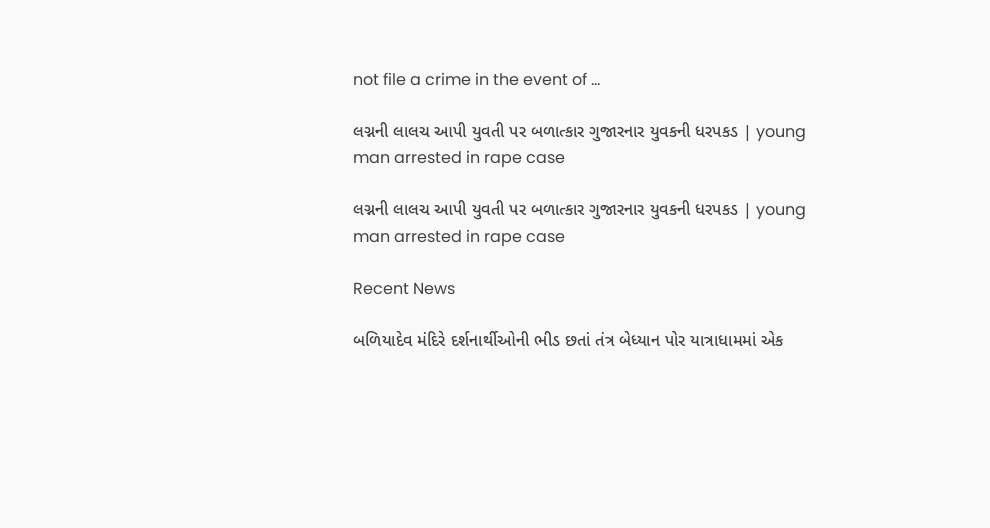not file a crime in the event of …

લગ્નની લાલચ આપી યુવતી પર બળાત્કાર ગુજારનાર યુવકની ધરપકડ | young man arrested in rape case

લગ્નની લાલચ આપી યુવતી પર બળાત્કાર ગુજારનાર યુવકની ધરપકડ | young man arrested in rape case

Recent News

બળિયાદેવ મંદિરે દર્શનાર્થીઓની ભીડ છતાં તંત્ર બેધ્યાન પોર યાત્રાધામમાં એક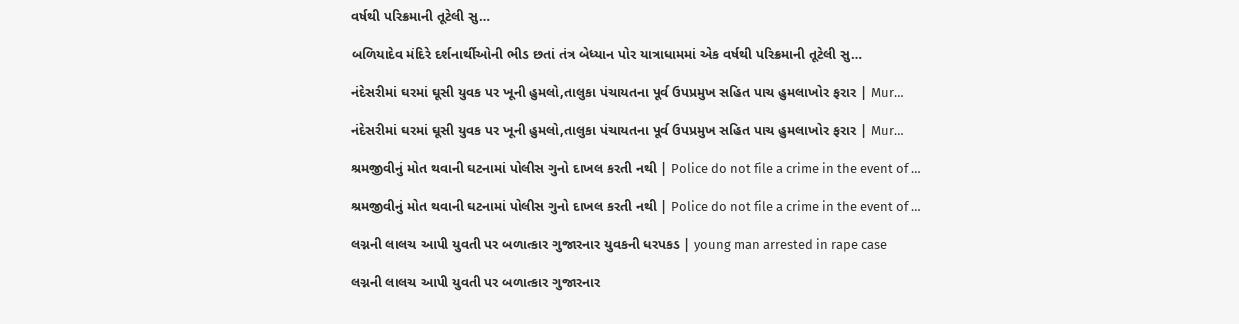વર્ષથી પરિક્રમાની તૂટેલી સુ…

બળિયાદેવ મંદિરે દર્શનાર્થીઓની ભીડ છતાં તંત્ર બેધ્યાન પોર યાત્રાધામમાં એક વર્ષથી પરિક્રમાની તૂટેલી સુ…

નંદેસરીમાં ઘરમાં ઘૂસી યુવક પર ખૂની હુમલો,તાલુકા પંચાયતના પૂર્વ ઉપપ્રમુખ સહિત પાચ હુમલાખોર ફરાર | Mur…

નંદેસરીમાં ઘરમાં ઘૂસી યુવક પર ખૂની હુમલો,તાલુકા પંચાયતના પૂર્વ ઉપપ્રમુખ સહિત પાચ હુમલાખોર ફરાર | Mur…

શ્રમજીવીનું મોત થવાની ઘટનામાં પોલીસ ગુનો દાખલ કરતી નથી | Police do not file a crime in the event of …

શ્રમજીવીનું મોત થવાની ઘટનામાં પોલીસ ગુનો દાખલ કરતી નથી | Police do not file a crime in the event of …

લગ્નની લાલચ આપી યુવતી પર બળાત્કાર ગુજારનાર યુવકની ધરપકડ | young man arrested in rape case

લગ્નની લાલચ આપી યુવતી પર બળાત્કાર ગુજારનાર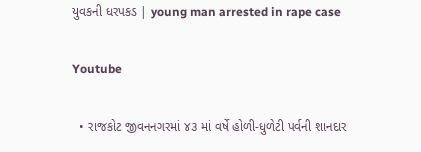યુવકની ધરપકડ | young man arrested in rape case

Youtube

  • રાજકોટ જીવનનગરમાં ૪૩ માં વર્ષે હોળી-ધુળેટી પર્વની શાનદાર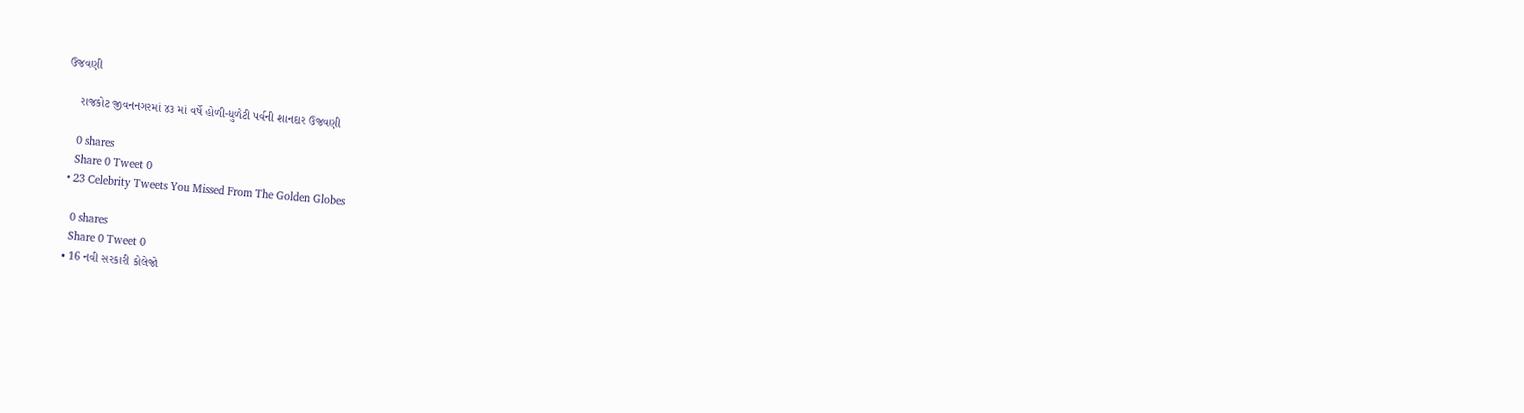ઉજવણી

    રાજકોટ જીવનનગરમાં ૪૩ માં વર્ષે હોળી-ધુળેટી પર્વની શાનદાર ઉજવણી

    0 shares
    Share 0 Tweet 0
  • 23 Celebrity Tweets You Missed From The Golden Globes

    0 shares
    Share 0 Tweet 0
  • 16 નવી સરકારી કોલેજો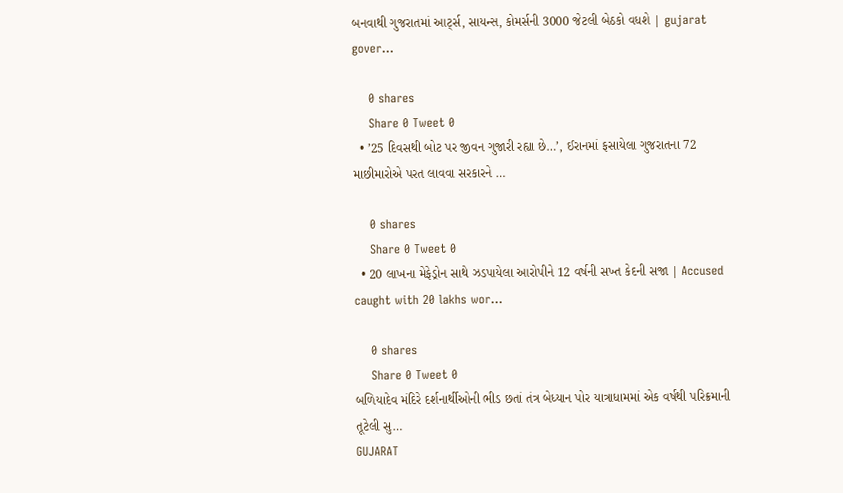બનવાથી ગુજરાતમાં આર્ટ્સ, સાયન્સ, કોમર્સની 3000 જેટલી બેઠકો વધશે | gujarat gover…

    0 shares
    Share 0 Tweet 0
  • ’25 દિવસથી બોટ પર જીવન ગુજારી રહ્યા છે…’, ઈરાનમાં ફસાયેલા ગુજરાતના 72 માછીમારોએ પરત લાવવા સરકારને …

    0 shares
    Share 0 Tweet 0
  • 20 લાખના મેફેડ્રોન સાથે ઝડપાયેલા આરોપીને 12 વર્ષની સખ્ત કેદની સજા | Accused caught with 20 lakhs wor…

    0 shares
    Share 0 Tweet 0
બળિયાદેવ મંદિરે દર્શનાર્થીઓની ભીડ છતાં તંત્ર બેધ્યાન પોર યાત્રાધામમાં એક વર્ષથી પરિક્રમાની તૂટેલી સુ…
GUJARAT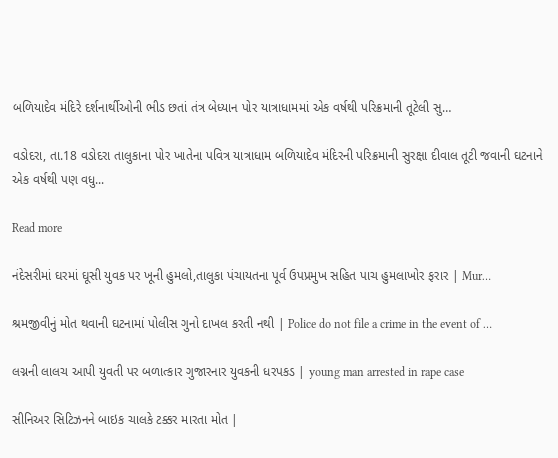બળિયાદેવ મંદિરે દર્શનાર્થીઓની ભીડ છતાં તંત્ર બેધ્યાન પોર યાત્રાધામમાં એક વર્ષથી પરિક્રમાની તૂટેલી સુ…

વડોદરા, તા.18 વડોદરા તાલુકાના પોર ખાતેના પવિત્ર યાત્રાધામ બળિયાદેવ મંદિરની પરિક્રમાની સુરક્ષા દીવાલ તૂટી જવાની ઘટનાને એક વર્ષથી પણ વધુ...

Read more

નંદેસરીમાં ઘરમાં ઘૂસી યુવક પર ખૂની હુમલો,તાલુકા પંચાયતના પૂર્વ ઉપપ્રમુખ સહિત પાચ હુમલાખોર ફરાર | Mur…

શ્રમજીવીનું મોત થવાની ઘટનામાં પોલીસ ગુનો દાખલ કરતી નથી | Police do not file a crime in the event of …

લગ્નની લાલચ આપી યુવતી પર બળાત્કાર ગુજારનાર યુવકની ધરપકડ | young man arrested in rape case

સીનિઅર સિટિઝનને બાઇક ચાલકે ટક્કર મારતા મોત |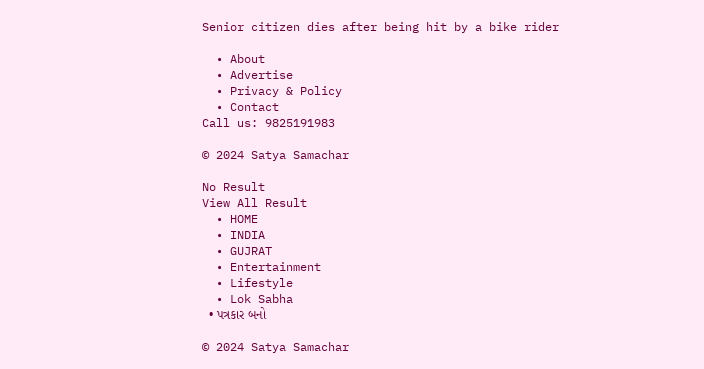Senior citizen dies after being hit by a bike rider

  • About
  • Advertise
  • Privacy & Policy
  • Contact
Call us: 9825191983

© 2024 Satya Samachar

No Result
View All Result
  • HOME
  • INDIA
  • GUJRAT
  • Entertainment
  • Lifestyle
  • Lok Sabha
  • પત્રકાર બનો

© 2024 Satya Samachar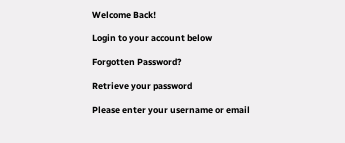Welcome Back!

Login to your account below

Forgotten Password?

Retrieve your password

Please enter your username or email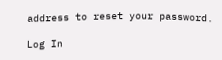address to reset your password.

Log In